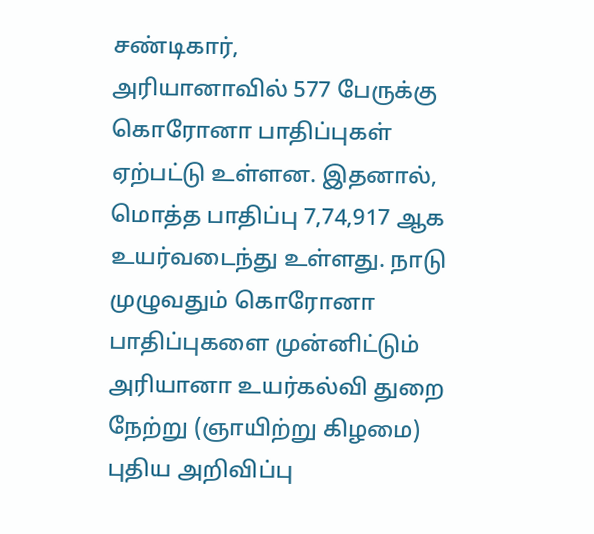சண்டிகார்,
அரியானாவில் 577 பேருக்கு கொரோனா பாதிப்புகள் ஏற்பட்டு உள்ளன. இதனால், மொத்த பாதிப்பு 7,74,917 ஆக உயர்வடைந்து உள்ளது. நாடு முழுவதும் கொரோனா பாதிப்புகளை முன்னிட்டும் அரியானா உயர்கல்வி துறை நேற்று (ஞாயிற்று கிழமை) புதிய அறிவிப்பு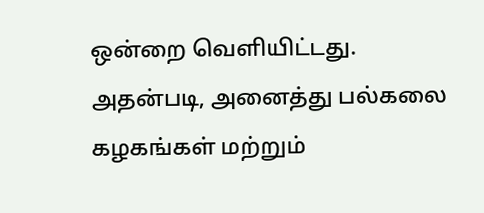ஒன்றை வெளியிட்டது.
அதன்படி, அனைத்து பல்கலை கழகங்கள் மற்றும்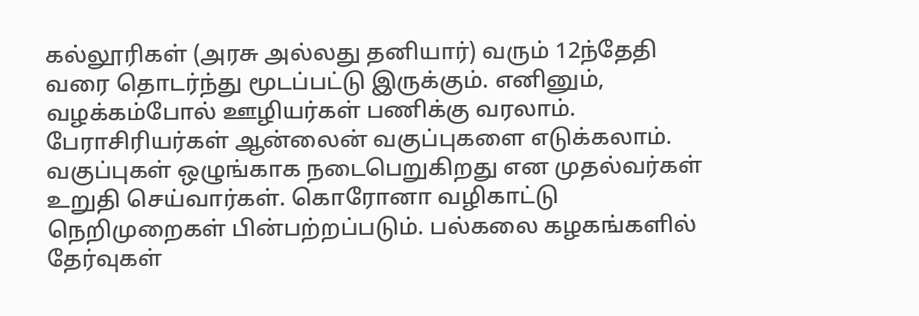கல்லூரிகள் (அரசு அல்லது தனியார்) வரும் 12ந்தேதி வரை தொடர்ந்து மூடப்பட்டு இருக்கும். எனினும், வழக்கம்போல் ஊழியர்கள் பணிக்கு வரலாம்.
பேராசிரியர்கள் ஆன்லைன் வகுப்புகளை எடுக்கலாம். வகுப்புகள் ஒழுங்காக நடைபெறுகிறது என முதல்வர்கள் உறுதி செய்வார்கள். கொரோனா வழிகாட்டு நெறிமுறைகள் பின்பற்றப்படும். பல்கலை கழகங்களில் தேர்வுகள்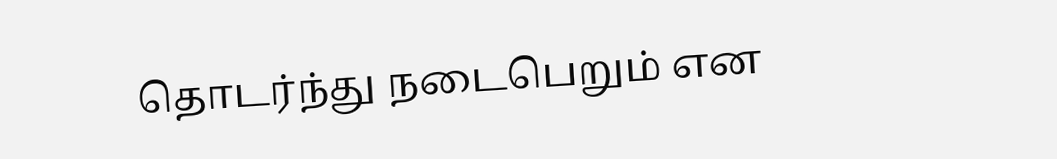தொடர்ந்து நடைபெறும் என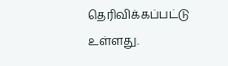தெரிவிக்கப்பட்டு உள்ளது.